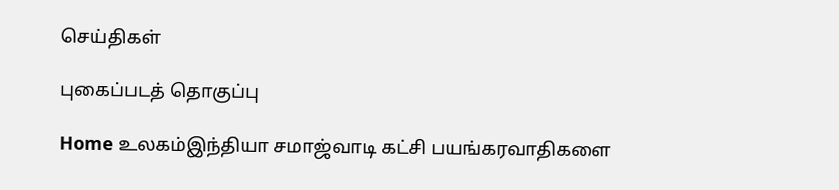செய்திகள்

புகைப்படத் தொகுப்பு

Home உலகம்இந்தியா சமாஜ்வாடி கட்சி பயங்கரவாதிகளை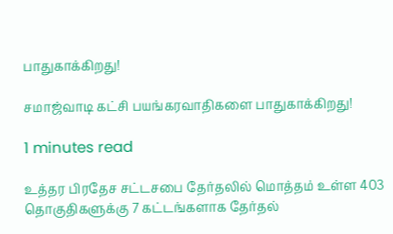பாதுகாக்கிறது!

சமாஜ்வாடி கட்சி பயங்கரவாதிகளை பாதுகாக்கிறது!

1 minutes read

உத்தர பிரதேச சட்டசபை தேர்தலில் மொத்தம் உள்ள 403 தொகுதிகளுக்கு 7 கட்டங்களாக தேர்தல்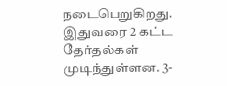நடைபெறுகிறது. இதுவரை 2 கட்ட தேர்தல்கள் முடிந்துள்ளன. 3-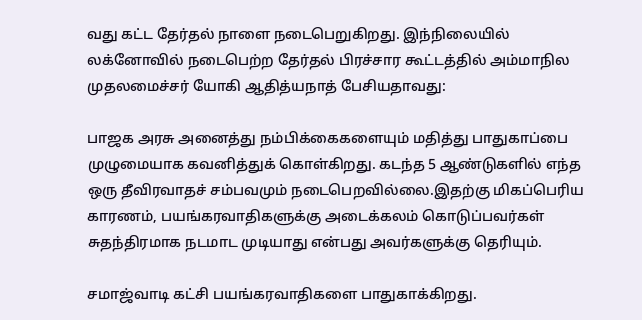வது கட்ட தேர்தல் நாளை நடைபெறுகிறது. இந்நிலையில் லக்னோவில் நடைபெற்ற தேர்தல் பிரச்சார கூட்டத்தில் அம்மாநில முதலமைச்சர் யோகி ஆதித்யநாத் பேசியதாவது:

பாஜக அரசு அனைத்து நம்பிக்கைகளையும் மதித்து பாதுகாப்பை முழுமையாக கவனித்துக் கொள்கிறது. கடந்த 5 ஆண்டுகளில் எந்த ஒரு தீவிரவாதச் சம்பவமும் நடைபெறவில்லை.இதற்கு மிகப்பெரிய காரணம், பயங்கரவாதிகளுக்கு அடைக்கலம் கொடுப்பவர்கள் சுதந்திரமாக நடமாட முடியாது என்பது அவர்களுக்கு தெரியும்.

சமாஜ்வாடி கட்சி பயங்கரவாதிகளை பாதுகாக்கிறது.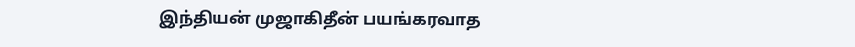இந்தியன் முஜாகிதீன் பயங்கரவாத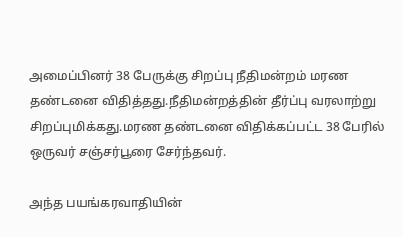அமைப்பினர் 38 பேருக்கு சிறப்பு நீதிமன்றம் மரண தண்டனை விதித்தது.நீதிமன்றத்தின் தீர்ப்பு வரலாற்று சிறப்புமிக்கது.மரண தண்டனை விதிக்கப்பட்ட 38 பேரில் ஒருவர் சஞ்சர்பூரை சேர்ந்தவர்.

அந்த பயங்கரவாதியின்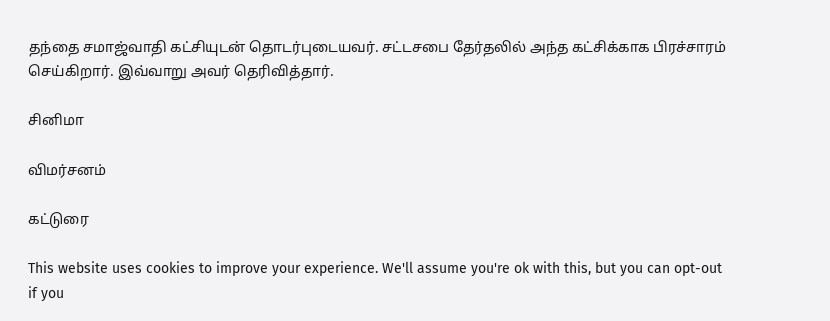தந்தை சமாஜ்வாதி கட்சியுடன் தொடர்புடையவர். சட்டசபை தேர்தலில் அந்த கட்சிக்காக பிரச்சாரம் செய்கிறார். இவ்வாறு அவர் தெரிவித்தார்.

சினிமா

விமர்சனம்

கட்டுரை

This website uses cookies to improve your experience. We'll assume you're ok with this, but you can opt-out if you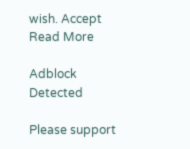wish. Accept Read More

Adblock Detected

Please support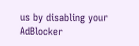us by disabling your AdBlocker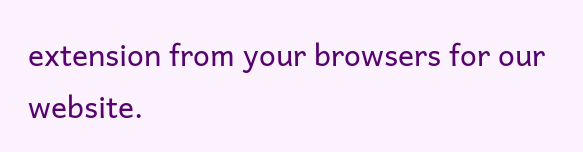extension from your browsers for our website.